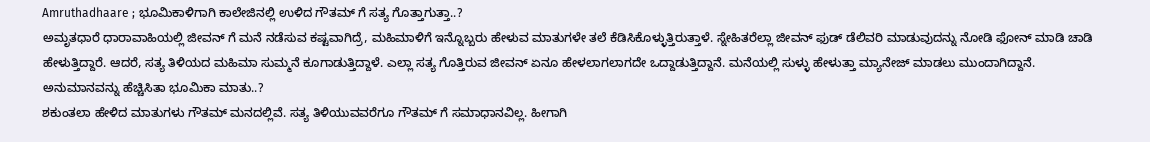Amruthadhaare ; ಭೂಮಿಕಾಳಿಗಾಗಿ ಕಾಲೇಜಿನಲ್ಲಿ ಉಳಿದ ಗೌತಮ್ ಗೆ ಸತ್ಯ ಗೊತ್ತಾಗುತ್ತಾ..?
ಅಮೃತಧಾರೆ ಧಾರಾವಾಹಿಯಲ್ಲಿ ಜೀವನ್ ಗೆ ಮನೆ ನಡೆಸುವ ಕಷ್ಟವಾಗಿದ್ರೆ, ಮಹಿಮಾಳಿಗೆ ಇನ್ನೊಬ್ಬರು ಹೇಳುವ ಮಾತುಗಳೇ ತಲೆ ಕೆಡಿಸಿಕೊಳ್ಳುತ್ತಿರುತ್ತಾಳೆ. ಸ್ನೇಹಿತರೆಲ್ಲಾ ಜೀವನ್ ಫುಡ್ ಡೆಲಿವರಿ ಮಾಡುವುದನ್ನು ನೋಡಿ ಫೋನ್ ಮಾಡಿ ಚಾಡಿ ಹೇಳುತ್ತಿದ್ದಾರೆ. ಆದರೆ, ಸತ್ಯ ತಿಳಿಯದ ಮಹಿಮಾ ಸುಮ್ಮನೆ ಕೂಗಾಡುತ್ತಿದ್ದಾಳೆ. ಎಲ್ಲಾ ಸತ್ಯ ಗೊತ್ತಿರುವ ಜೀವನ್ ಏನೂ ಹೇಳಲಾಗಲಾಗದೇ ಒದ್ದಾಡುತ್ತಿದ್ದಾನೆ. ಮನೆಯಲ್ಲಿ ಸುಳ್ಳು ಹೇಳುತ್ತಾ ಮ್ಯಾನೇಜ್ ಮಾಡಲು ಮುಂದಾಗಿದ್ದಾನೆ.
ಅನುಮಾನವನ್ನು ಹೆಚ್ಚಿಸಿತಾ ಭೂಮಿಕಾ ಮಾತು..?
ಶಕುಂತಲಾ ಹೇಳಿದ ಮಾತುಗಳು ಗೌತಮ್ ಮನದಲ್ಲಿವೆ. ಸತ್ಯ ತಿಳಿಯುವವರೆಗೂ ಗೌತಮ್ ಗೆ ಸಮಾಧಾನವಿಲ್ಲ. ಹೀಗಾಗಿ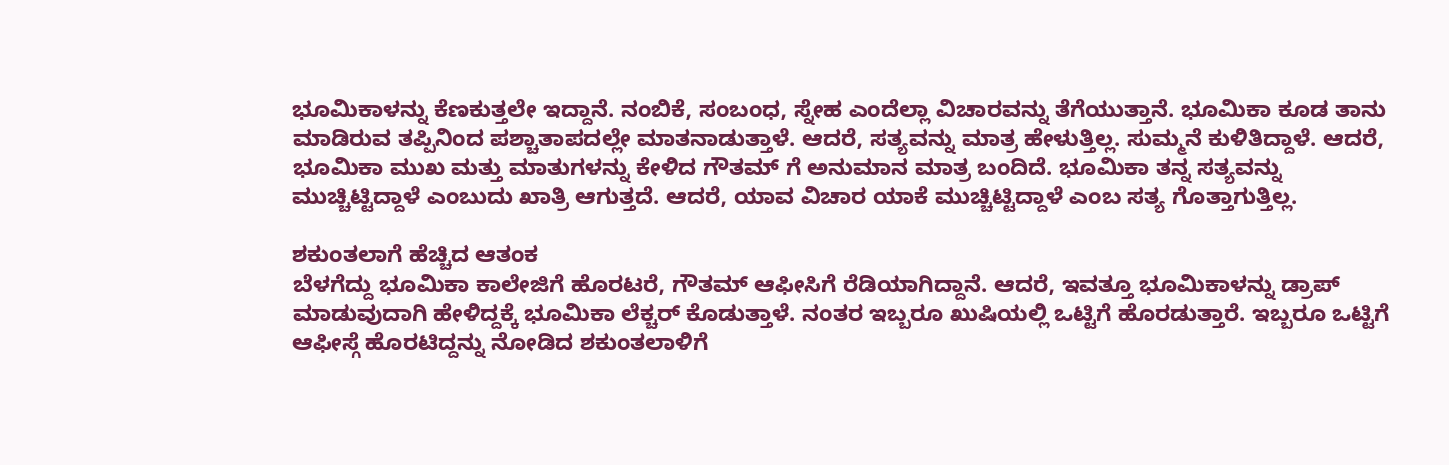ಭೂಮಿಕಾಳನ್ನು ಕೆಣಕುತ್ತಲೇ ಇದ್ದಾನೆ. ನಂಬಿಕೆ, ಸಂಬಂಧ, ಸ್ನೇಹ ಎಂದೆಲ್ಲಾ ವಿಚಾರವನ್ನು ತೆಗೆಯುತ್ತಾನೆ. ಭೂಮಿಕಾ ಕೂಡ ತಾನು ಮಾಡಿರುವ ತಪ್ಪಿನಿಂದ ಪಶ್ಚಾತಾಪದಲ್ಲೇ ಮಾತನಾಡುತ್ತಾಳೆ. ಆದರೆ, ಸತ್ಯವನ್ನು ಮಾತ್ರ ಹೇಳುತ್ತಿಲ್ಲ. ಸುಮ್ಮನೆ ಕುಳಿತಿದ್ದಾಳೆ. ಆದರೆ, ಭೂಮಿಕಾ ಮುಖ ಮತ್ತು ಮಾತುಗಳನ್ನು ಕೇಳಿದ ಗೌತಮ್ ಗೆ ಅನುಮಾನ ಮಾತ್ರ ಬಂದಿದೆ. ಭೂಮಿಕಾ ತನ್ನ ಸತ್ಯವನ್ನು ಮುಚ್ಚಿಟ್ಟಿದ್ದಾಳೆ ಎಂಬುದು ಖಾತ್ರಿ ಆಗುತ್ತದೆ. ಆದರೆ, ಯಾವ ವಿಚಾರ ಯಾಕೆ ಮುಚ್ಚಿಟ್ಟಿದ್ದಾಳೆ ಎಂಬ ಸತ್ಯ ಗೊತ್ತಾಗುತ್ತಿಲ್ಲ.

ಶಕುಂತಲಾಗೆ ಹೆಚ್ಚಿದ ಆತಂಕ
ಬೆಳಗೆದ್ದು ಭೂಮಿಕಾ ಕಾಲೇಜಿಗೆ ಹೊರಟರೆ, ಗೌತಮ್ ಆಫೀಸಿಗೆ ರೆಡಿಯಾಗಿದ್ದಾನೆ. ಆದರೆ, ಇವತ್ತೂ ಭೂಮಿಕಾಳನ್ನು ಡ್ರಾಪ್ ಮಾಡುವುದಾಗಿ ಹೇಳಿದ್ದಕ್ಕೆ ಭೂಮಿಕಾ ಲೆಕ್ಚರ್ ಕೊಡುತ್ತಾಳೆ. ನಂತರ ಇಬ್ಬರೂ ಖುಷಿಯಲ್ಲಿ ಒಟ್ಟಿಗೆ ಹೊರಡುತ್ತಾರೆ. ಇಬ್ಬರೂ ಒಟ್ಟಿಗೆ ಆಫೀಸ್ಗೆ ಹೊರಟಿದ್ದನ್ನು ನೋಡಿದ ಶಕುಂತಲಾಳಿಗೆ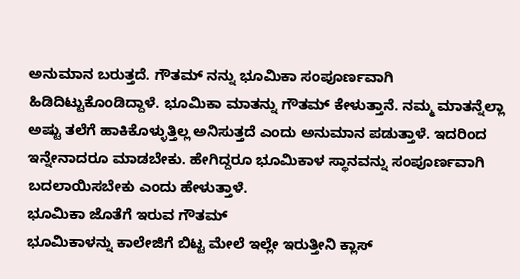ಅನುಮಾನ ಬರುತ್ತದೆ. ಗೌತಮ್ ನನ್ನು ಭೂಮಿಕಾ ಸಂಪೂರ್ಣವಾಗಿ ಹಿಡಿದಿಟ್ಟುಕೊಂಡಿದ್ದಾಳೆ. ಭೂಮಿಕಾ ಮಾತನ್ನು ಗೌತಮ್ ಕೇಳುತ್ತಾನೆ. ನಮ್ಮ ಮಾತನ್ನೆಲ್ಲಾ ಅಷ್ಟು ತಲೆಗೆ ಹಾಕಿಕೊಳ್ಳುತ್ತಿಲ್ಲ ಅನಿಸುತ್ತದೆ ಎಂದು ಅನುಮಾನ ಪಡುತ್ತಾಳೆ. ಇದರಿಂದ ಇನ್ನೇನಾದರೂ ಮಾಡಬೇಕು. ಹೇಗಿದ್ದರೂ ಭೂಮಿಕಾಳ ಸ್ಥಾನವನ್ನು ಸಂಪೂರ್ಣವಾಗಿ ಬದಲಾಯಿಸಬೇಕು ಎಂದು ಹೇಳುತ್ತಾಳೆ.
ಭೂಮಿಕಾ ಜೊತೆಗೆ ಇರುವ ಗೌತಮ್
ಭೂಮಿಕಾಳನ್ನು ಕಾಲೇಜಿಗೆ ಬಿಟ್ಟ ಮೇಲೆ ಇಲ್ಲೇ ಇರುತ್ತೀನಿ ಕ್ಲಾಸ್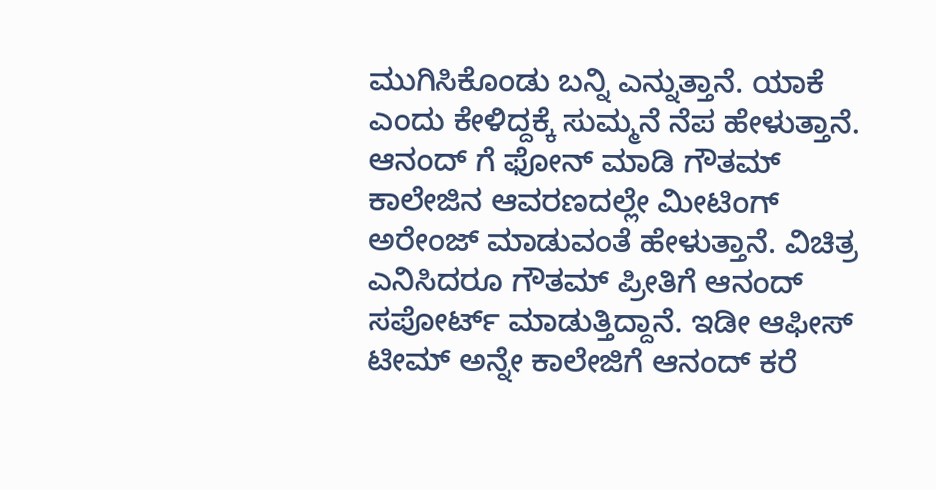ಮುಗಿಸಿಕೊಂಡು ಬನ್ನಿ ಎನ್ನುತ್ತಾನೆ. ಯಾಕೆ ಎಂದು ಕೇಳಿದ್ದಕ್ಕೆ ಸುಮ್ಮನೆ ನೆಪ ಹೇಳುತ್ತಾನೆ. ಆನಂದ್ ಗೆ ಫೋನ್ ಮಾಡಿ ಗೌತಮ್ ಕಾಲೇಜಿನ ಆವರಣದಲ್ಲೇ ಮೀಟಿಂಗ್ ಅರೇಂಜ್ ಮಾಡುವಂತೆ ಹೇಳುತ್ತಾನೆ. ವಿಚಿತ್ರ ಎನಿಸಿದರೂ ಗೌತಮ್ ಪ್ರೀತಿಗೆ ಆನಂದ್ ಸಪೋರ್ಟ್ ಮಾಡುತ್ತಿದ್ದಾನೆ. ಇಡೀ ಆಫೀಸ್ ಟೀಮ್ ಅನ್ನೇ ಕಾಲೇಜಿಗೆ ಆನಂದ್ ಕರೆ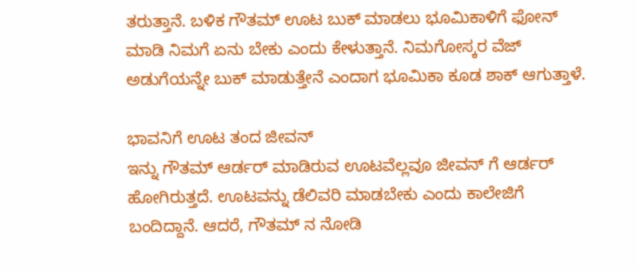ತರುತ್ತಾನೆ. ಬಳಿಕ ಗೌತಮ್ ಊಟ ಬುಕ್ ಮಾಡಲು ಭೂಮಿಕಾಳಿಗೆ ಫೋನ್ ಮಾಡಿ ನಿಮಗೆ ಏನು ಬೇಕು ಎಂದು ಕೇಳುತ್ತಾನೆ. ನಿಮಗೋಸ್ಕರ ವೆಜ್ ಅಡುಗೆಯನ್ನೇ ಬುಕ್ ಮಾಡುತ್ತೇನೆ ಎಂದಾಗ ಭೂಮಿಕಾ ಕೂಡ ಶಾಕ್ ಆಗುತ್ತಾಳೆ.

ಭಾವನಿಗೆ ಊಟ ತಂದ ಜೀವನ್
ಇನ್ನು ಗೌತಮ್ ಆರ್ಡರ್ ಮಾಡಿರುವ ಊಟವೆಲ್ಲವೂ ಜೀವನ್ ಗೆ ಆರ್ಡರ್ ಹೋಗಿರುತ್ತದೆ. ಊಟವನ್ನು ಡೆಲಿವರಿ ಮಾಡಬೇಕು ಎಂದು ಕಾಲೇಜಿಗೆ ಬಂದಿದ್ದಾನೆ. ಆದರೆ, ಗೌತಮ್ ನ ನೋಡಿ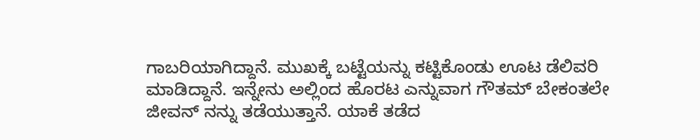ಗಾಬರಿಯಾಗಿದ್ದಾನೆ. ಮುಖಕ್ಕೆ ಬಟ್ಟೆಯನ್ನು ಕಟ್ಟಿಕೊಂಡು ಊಟ ಡೆಲಿವರಿ ಮಾಡಿದ್ದಾನೆ. ಇನ್ನೇನು ಅಲ್ಲಿಂದ ಹೊರಟ ಎನ್ನುವಾಗ ಗೌತಮ್ ಬೇಕಂತಲೇ ಜೀವನ್ ನನ್ನು ತಡೆಯುತ್ತಾನೆ. ಯಾಕೆ ತಡೆದ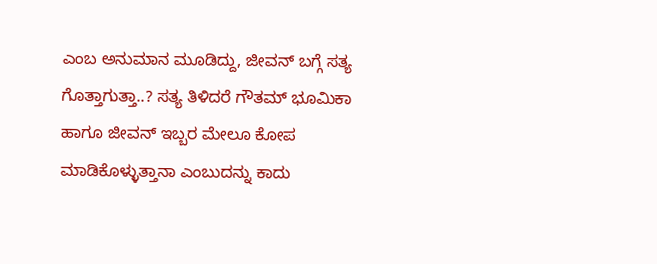ಎಂಬ ಅನುಮಾನ ಮೂಡಿದ್ದು, ಜೀವನ್ ಬಗ್ಗೆ ಸತ್ಯ ಗೊತ್ತಾಗುತ್ತಾ..? ಸತ್ಯ ತಿಳಿದರೆ ಗೌತಮ್ ಭೂಮಿಕಾ ಹಾಗೂ ಜೀವನ್ ಇಬ್ಬರ ಮೇಲೂ ಕೋಪ ಮಾಡಿಕೊಳ್ಳುತ್ತಾನಾ ಎಂಬುದನ್ನು ಕಾದು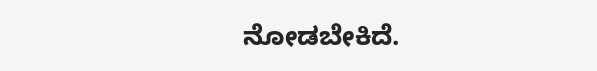ನೋಡಬೇಕಿದೆ.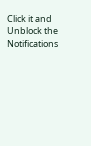Click it and Unblock the Notifications